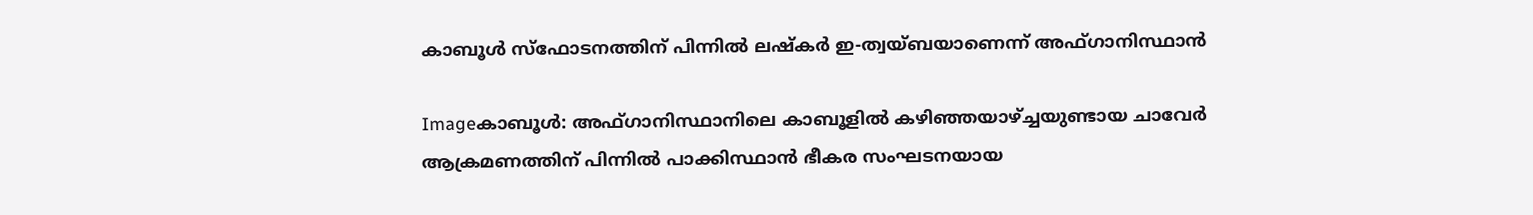കാബൂള്‍ സ്ഫോടനത്തിന്‌ പിന്നില്‍ ലഷ്കര്‍ ഇ-ത്വയ്ബയാണെന്ന്‌ അഫ്ഗാനിസ്ഥാന്‍

Imageകാബൂള്‍: അഫ്ഗാനിസ്ഥാനിലെ കാബൂളില്‍ കഴിഞ്ഞയാഴ്ച്ചയുണ്ടായ ചാവേര്‍ ആക്രമണത്തിന്‌ പിന്നില്‍ പാക്കിസ്ഥാന്‍ ഭീകര സംഘടനയായ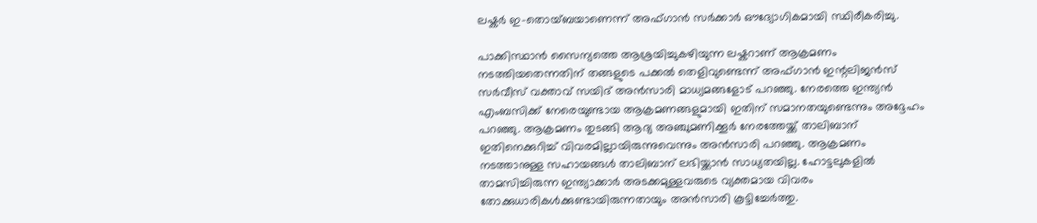ലഷ്കര്‍ ഇ-തൊയ്ബയാണെന്ന്‌ അഫ്ഗാന്‍ സര്‍ക്കാര്‍ ഔദ്യോഗികമായി സ്ഥിരീകരിച്ചു.

പാക്കിസ്ഥാന്‍ സൈന്യത്തെ ആശ്രയിച്ചുകഴിയുന്ന ലഷ്കറാണ്‌ ആക്രമണം നടത്തിയതെന്നതിന്‌ തങ്ങളുടെ പക്കല്‍ തെളിവുണ്ടെന്ന്‌ അഫ്ഗാന്‍ ഇന്റലിജന്‍സ്‌ സര്‍വീസ്‌ വക്താവ്‌ സയിദ്‌ അന്‍സാരി മാധ്യമങ്ങളോട്‌ പറഞ്ഞു. നേരത്തെ ഇന്ത്യന്‍ എംബസിക്ക്‌ നേരെയുണ്ടായ ആക്രമണങ്ങളുമായി ഇതിന്‌ സമാനതയുണ്ടെന്നും അദ്ദേഹം പറഞ്ഞു. ആക്രമണം തുടങ്ങി ആദ്യ അഞ്ചുമണിക്കൂര്‍ നേരത്തേയ്ക്ക്‌ താലിബാന്‌ ഇതിനെക്കുറിച്ച്‌ വിവരമില്ലായിരുന്നുവെന്നും അന്‍സാരി പറഞ്ഞു. ആക്രമണം നടത്താനുള്ള സഹായങ്ങള്‍ താലിബാന്‌ ലഭിയ്ക്കാന്‍ സാധ്യതയില്ല. ഹോട്ടലുകളില്‍ താമസിച്ചിരുന്ന ഇന്ത്യാക്കാര്‍ അടക്കമുള്ളവരുടെ വ്യക്തമായ വിവരം തോക്കുധാരികള്‍ക്കുണ്ടായിരുന്നതായും അന്‍സാരി കൂട്ടിച്ചേര്‍ത്തു.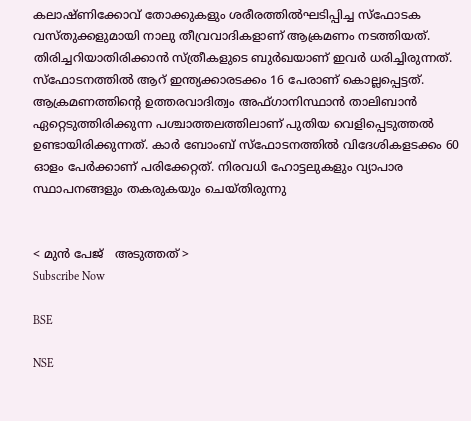കലാഷ്ണിക്കോവ്‌ തോക്കുകളും ശരീരത്തില്‍ഘടിപ്പിച്ച സ്ഫോടക വസ്തുക്കളുമായി നാലു തീവ്രവാദികളാണ്‌ ആക്രമണം നടത്തിയത്‌. തിരിച്ചറിയാതിരിക്കാന്‍ സ്ത്രീകളുടെ ബുര്‍ഖയാണ്‌ ഇവര്‍ ധരിച്ചിരുന്നത്‌. സ്ഫോടനത്തില്‍ ആറ്‌ ഇന്ത്യക്കാരടക്കം 16 പേരാണ്‌ കൊല്ലപ്പെട്ടത്‌. ആക്രമണത്തിന്റെ ഉത്തരവാദിത്വം അഫ്ഗാനിസ്ഥാന്‍ താലിബാന്‍ ഏറ്റെടുത്തിരിക്കുന്ന പശ്ചാത്തലത്തിലാണ്‌ പുതിയ വെളിപ്പെടുത്തല്‍ ഉണ്ടായിരിക്കുന്നത്‌. കാര്‍ ബോംബ്‌ സ്ഫോടനത്തില്‍ വിദേശികളടക്കം 60 ഓളം പേര്‍ക്കാണ്‌ പരിക്കേറ്റത്‌. നിരവധി ഹോട്ടലുകളും വ്യാപാര സ്ഥാപനങ്ങളും തകരുകയും ചെയ്തിരുന്നു


< മുന്‍ പേജ്‌   അടുത്തത് >
Subscribe Now

BSE

NSE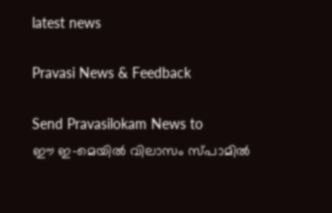latest news

Pravasi News & Feedback

Send Pravasilokam News to
ഈ ഇ-മെയില്‍ വിലാസം സ്‌പാമില്‍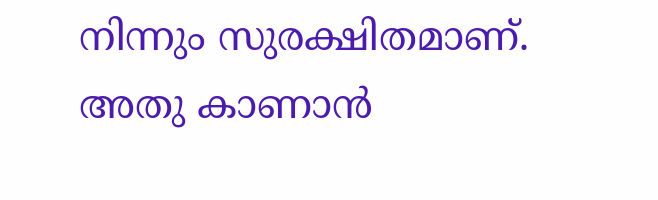നിന്നും സുരക്ഷിതമാണ്‌. അതു കാണാന്‍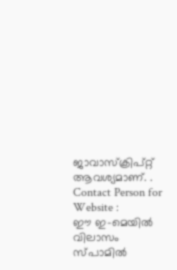ജാവാസ്ക്രിപ്റ്റ്‌ ആവശ്യമാണ്‌. .
Contact Person for Website :
ഈ ഇ-മെയില്‍ വിലാസം സ്‌പാമില്‍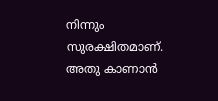നിന്നും സുരക്ഷിതമാണ്‌. അതു കാണാന്‍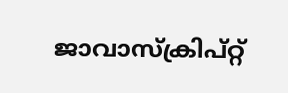ജാവാസ്ക്രിപ്റ്റ്‌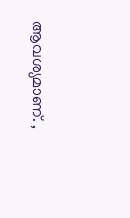ആവശ്യമാണ്‌. ,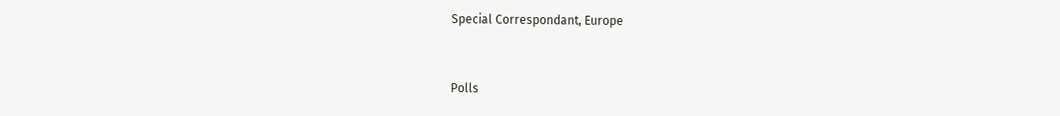Special Correspondant, Europe


Polls